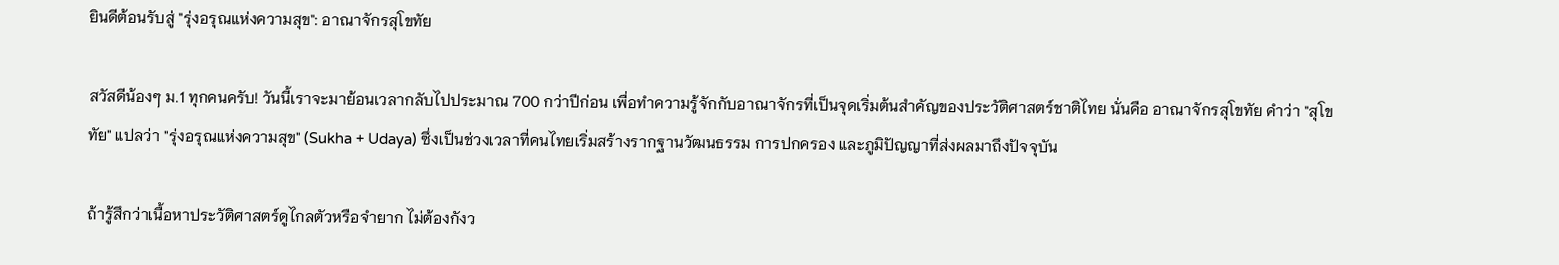ยินดีต้อนรับสู่ "รุ่งอรุณแห่งความสุข": อาณาจักรสุโขทัย

สวัสดีน้องๆ ม.1 ทุกคนครับ! วันนี้เราจะมาย้อนเวลากลับไปประมาณ 700 กว่าปีก่อน เพื่อทำความรู้จักกับอาณาจักรที่เป็นจุดเริ่มต้นสำคัญของประวัติศาสตร์ชาติไทย นั่นคือ อาณาจักรสุโขทัย คำว่า "สุโขทัย" แปลว่า "รุ่งอรุณแห่งความสุข" (Sukha + Udaya) ซึ่งเป็นช่วงเวลาที่คนไทยเริ่มสร้างรากฐานวัฒนธรรม การปกครอง และภูมิปัญญาที่ส่งผลมาถึงปัจจุบัน

ถ้ารู้สึกว่าเนื้อหาประวัติศาสตร์ดูไกลตัวหรือจำยาก ไม่ต้องกังว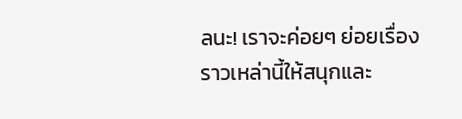ลนะ! เราจะค่อยๆ ย่อยเรื่องราวเหล่านี้ให้สนุกและ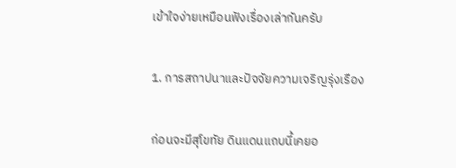เข้าใจง่ายเหมือนฟังเรื่องเล่ากันครับ

1. การสถาปนาและปัจจัยความเจริญรุ่งเรือง

ก่อนจะมีสุโขทัย ดินแดนแถบนี้เคยอ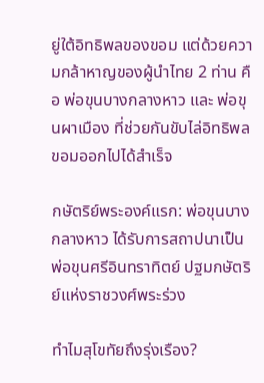ยู่ใต้อิทธิพลของขอม แต่ด้วยความกล้าหาญของผู้นำไทย 2 ท่าน คือ พ่อขุนบางกลางหาว และ พ่อขุนผาเมือง ที่ช่วยกันขับไล่อิทธิพลขอมออกไปได้สำเร็จ

กษัตริย์พระองค์แรก: พ่อขุนบางกลางหาว ได้รับการสถาปนาเป็น พ่อขุนศรีอินทราทิตย์ ปฐมกษัตริย์แห่งราชวงศ์พระร่วง

ทำไมสุโขทัยถึงรุ่งเรือง?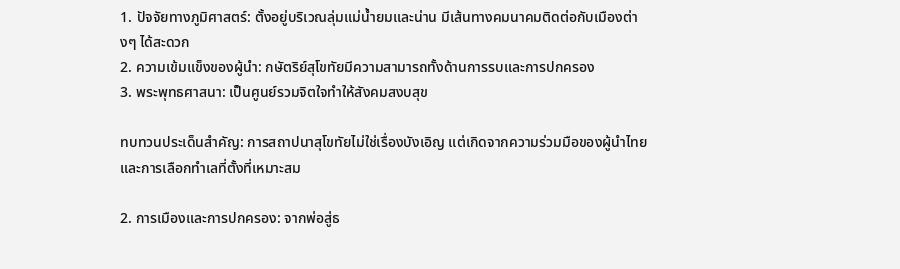1. ปัจจัยทางภูมิศาสตร์: ตั้งอยู่บริเวณลุ่มแม่น้ำยมและน่าน มีเส้นทางคมนาคมติดต่อกับเมืองต่างๆ ได้สะดวก
2. ความเข้มแข็งของผู้นำ: กษัตริย์สุโขทัยมีความสามารถทั้งด้านการรบและการปกครอง
3. พระพุทธศาสนา: เป็นศูนย์รวมจิตใจทำให้สังคมสงบสุข

ทบทวนประเด็นสำคัญ: การสถาปนาสุโขทัยไม่ใช่เรื่องบังเอิญ แต่เกิดจากความร่วมมือของผู้นำไทยและการเลือกทำเลที่ตั้งที่เหมาะสม

2. การเมืองและการปกครอง: จากพ่อสู่ธ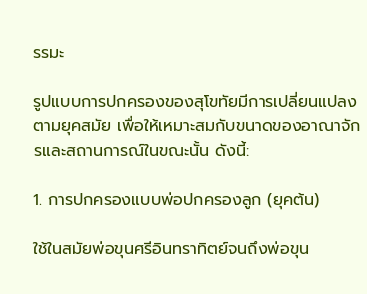รรมะ

รูปแบบการปกครองของสุโขทัยมีการเปลี่ยนแปลงตามยุคสมัย เพื่อให้เหมาะสมกับขนาดของอาณาจักรและสถานการณ์ในขณะนั้น ดังนี้:

1. การปกครองแบบพ่อปกครองลูก (ยุคต้น)

ใช้ในสมัยพ่อขุนศรีอินทราทิตย์จนถึงพ่อขุน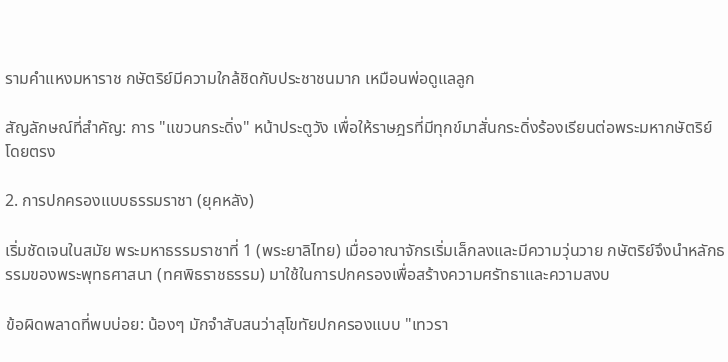รามคำแหงมหาราช กษัตริย์มีความใกล้ชิดกับประชาชนมาก เหมือนพ่อดูแลลูก

สัญลักษณ์ที่สำคัญ: การ "แขวนกระดิ่ง" หน้าประตูวัง เพื่อให้ราษฎรที่มีทุกข์มาสั่นกระดิ่งร้องเรียนต่อพระมหากษัตริย์โดยตรง

2. การปกครองแบบธรรมราชา (ยุคหลัง)

เริ่มชัดเจนในสมัย พระมหาธรรมราชาที่ 1 (พระยาลิไทย) เมื่ออาณาจักรเริ่มเล็กลงและมีความวุ่นวาย กษัตริย์จึงนำหลักธรรมของพระพุทธศาสนา (ทศพิธราชธรรม) มาใช้ในการปกครองเพื่อสร้างความศรัทธาและความสงบ

ข้อผิดพลาดที่พบบ่อย: น้องๆ มักจำสับสนว่าสุโขทัยปกครองแบบ "เทวรา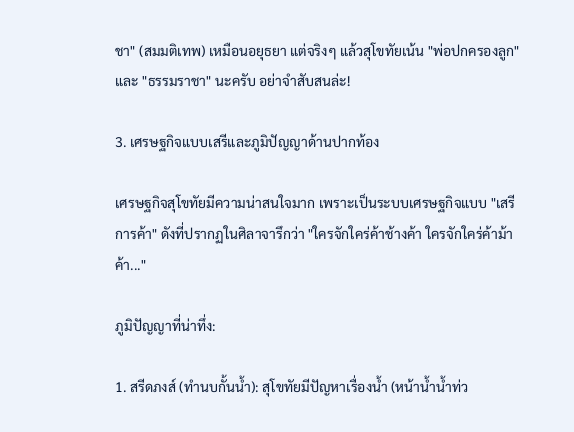ชา" (สมมติเทพ) เหมือนอยุธยา แต่จริงๆ แล้วสุโขทัยเน้น "พ่อปกครองลูก" และ "ธรรมราชา" นะครับ อย่าจำสับสนล่ะ!

3. เศรษฐกิจแบบเสรีและภูมิปัญญาด้านปากท้อง

เศรษฐกิจสุโขทัยมีความน่าสนใจมาก เพราะเป็นระบบเศรษฐกิจแบบ "เสรีการค้า" ดังที่ปรากฏในศิลาจารึกว่า "ใครจักใคร่ค้าช้างค้า ใครจักใคร่ค้าม้าค้า..."

ภูมิปัญญาที่น่าทึ่ง:

1. สรีดภงส์ (ทำนบกั้นน้ำ): สุโขทัยมีปัญหาเรื่องน้ำ (หน้าน้ำน้ำท่ว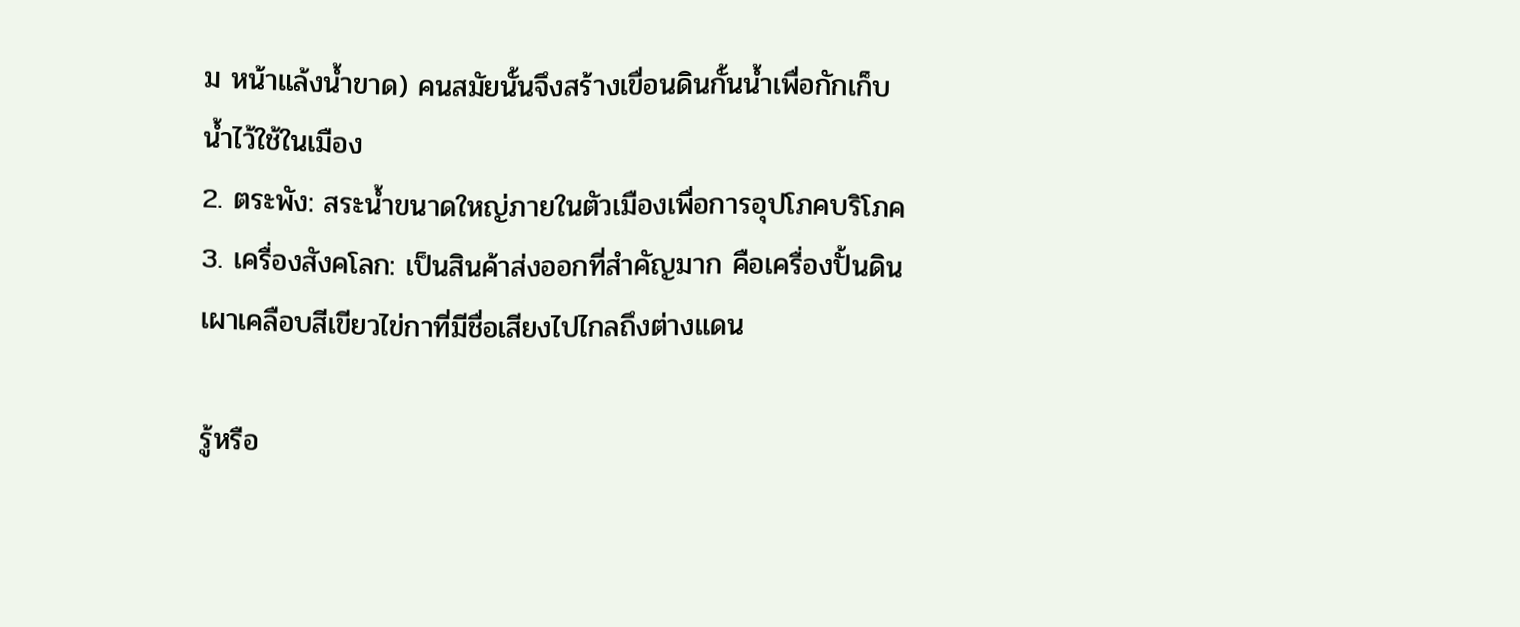ม หน้าแล้งน้ำขาด) คนสมัยนั้นจึงสร้างเขื่อนดินกั้นน้ำเพื่อกักเก็บน้ำไว้ใช้ในเมือง
2. ตระพัง: สระน้ำขนาดใหญ่ภายในตัวเมืองเพื่อการอุปโภคบริโภค
3. เครื่องสังคโลก: เป็นสินค้าส่งออกที่สำคัญมาก คือเครื่องปั้นดินเผาเคลือบสีเขียวไข่กาที่มีชื่อเสียงไปไกลถึงต่างแดน

รู้หรือ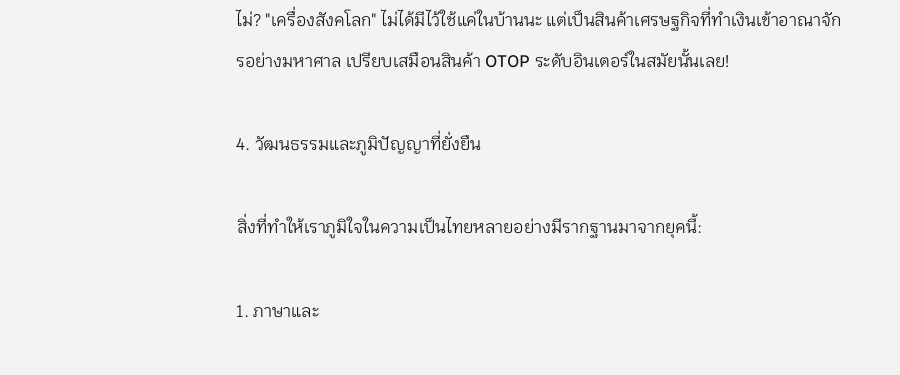ไม่? "เครื่องสังคโลก" ไม่ได้มีไว้ใช้แค่ในบ้านนะ แต่เป็นสินค้าเศรษฐกิจที่ทำเงินเข้าอาณาจักรอย่างมหาศาล เปรียบเสมือนสินค้า OTOP ระดับอินเตอร์ในสมัยนั้นเลย!

4. วัฒนธรรมและภูมิปัญญาที่ยั่งยืน

สิ่งที่ทำให้เราภูมิใจในความเป็นไทยหลายอย่างมีรากฐานมาจากยุคนี้:

1. ภาษาและ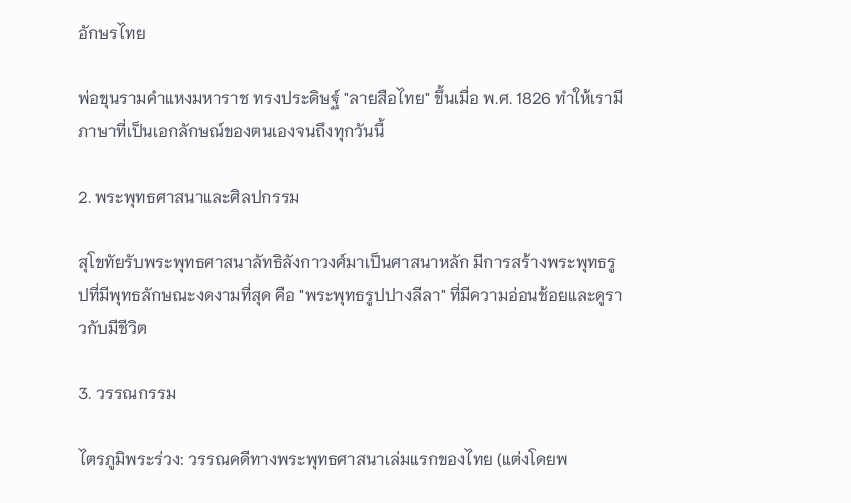อักษรไทย

พ่อขุนรามคำแหงมหาราช ทรงประดิษฐ์ "ลายสือไทย" ขึ้นเมื่อ พ.ศ. 1826 ทำให้เรามีภาษาที่เป็นเอกลักษณ์ของตนเองจนถึงทุกวันนี้

2. พระพุทธศาสนาและศิลปกรรม

สุโขทัยรับพระพุทธศาสนาลัทธิลังกาวงศ์มาเป็นศาสนาหลัก มีการสร้างพระพุทธรูปที่มีพุทธลักษณะงดงามที่สุด คือ "พระพุทธรูปปางลีลา" ที่มีความอ่อนช้อยและดูราวกับมีชีวิต

3. วรรณกรรม

ไตรภูมิพระร่วง: วรรณคดีทางพระพุทธศาสนาเล่มแรกของไทย (แต่งโดยพ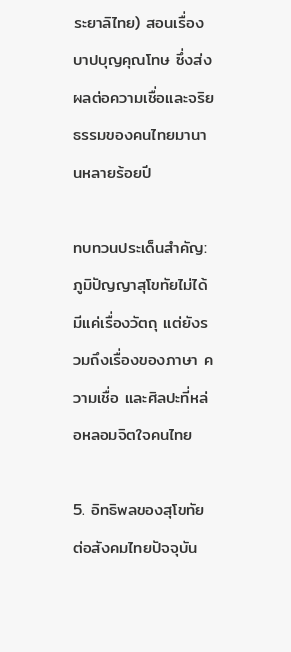ระยาลิไทย) สอนเรื่องบาปบุญคุณโทษ ซึ่งส่งผลต่อความเชื่อและจริยธรรมของคนไทยมานานหลายร้อยปี

ทบทวนประเด็นสำคัญ: ภูมิปัญญาสุโขทัยไม่ได้มีแค่เรื่องวัตถุ แต่ยังรวมถึงเรื่องของภาษา ความเชื่อ และศิลปะที่หล่อหลอมจิตใจคนไทย

5. อิทธิพลของสุโขทัยต่อสังคมไทยปัจจุบัน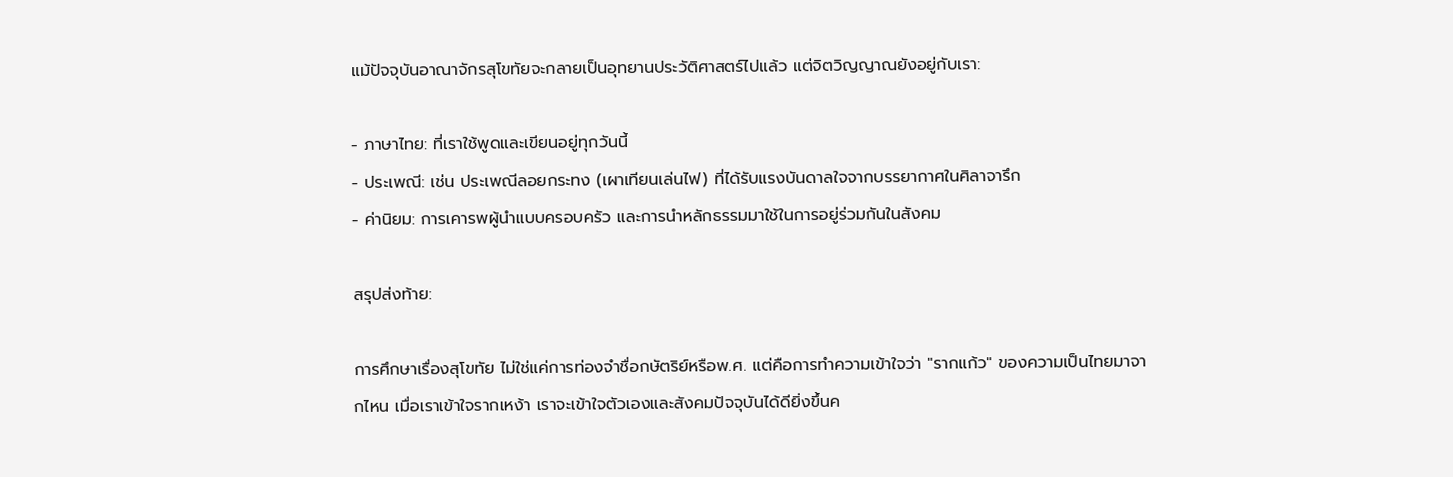แม้ปัจจุบันอาณาจักรสุโขทัยจะกลายเป็นอุทยานประวัติศาสตร์ไปแล้ว แต่จิตวิญญาณยังอยู่กับเรา:

- ภาษาไทย: ที่เราใช้พูดและเขียนอยู่ทุกวันนี้
- ประเพณี: เช่น ประเพณีลอยกระทง (เผาเทียนเล่นไฟ) ที่ได้รับแรงบันดาลใจจากบรรยากาศในศิลาจารึก
- ค่านิยม: การเคารพผู้นำแบบครอบครัว และการนำหลักธรรมมาใช้ในการอยู่ร่วมกันในสังคม

สรุปส่งท้าย:

การศึกษาเรื่องสุโขทัย ไม่ใช่แค่การท่องจำชื่อกษัตริย์หรือพ.ศ. แต่คือการทำความเข้าใจว่า "รากแก้ว" ของความเป็นไทยมาจากไหน เมื่อเราเข้าใจรากเหง้า เราจะเข้าใจตัวเองและสังคมปัจจุบันได้ดียิ่งขึ้นค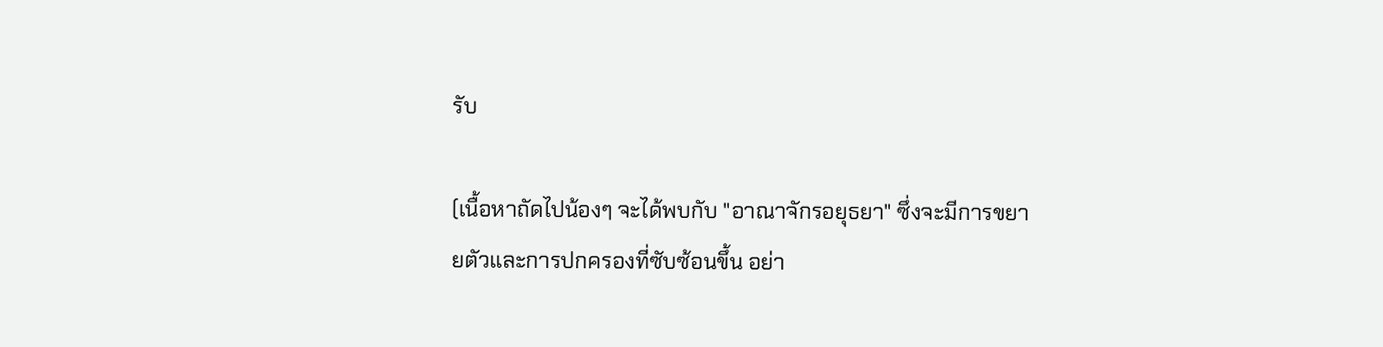รับ

(เนื้อหาถัดไปน้องๆ จะได้พบกับ "อาณาจักรอยุธยา" ซึ่งจะมีการขยายตัวและการปกครองที่ซับซ้อนขึ้น อย่า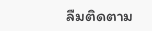ลืมติดตาม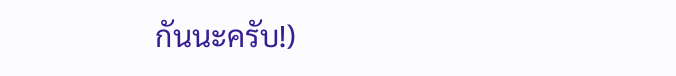กันนะครับ!)